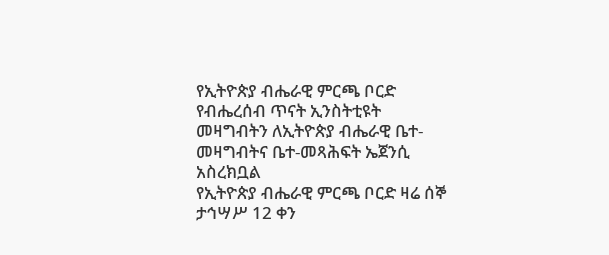የኢትዮጵያ ብሔራዊ ምርጫ ቦርድ የብሔረሰብ ጥናት ኢንስትቲዩት መዛግብትን ለኢትዮጵያ ብሔራዊ ቤተ-መዛግብትና ቤተ-መጻሕፍት ኤጀንሲ አስረክቧል
የኢትዮጵያ ብሔራዊ ምርጫ ቦርድ ዛሬ ሰኞ ታኅሣሥ 12 ቀን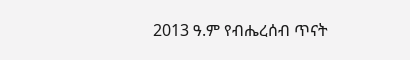2013 ዓ.ም የብሔረሰብ ጥናት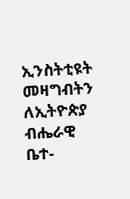ኢንስትቲዩት መዛግብትን ለኢትዮጵያ ብሔራዊ ቤተ-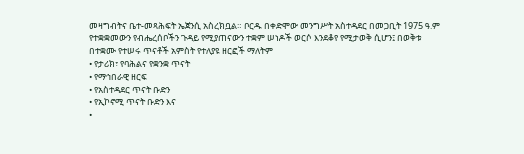መዛግብትና ቤተ-መጻሕፍት ኤጀንሲ አስረክቧል። ቦርዱ በቀድሞው መንግሥት አስተዳደር በመጋቢት 1975 ዓ.ም የተቋቋመውን የብሔረሰቦችን ጉዳይ የሚያጠናውን ተቋም ሠነዶች ወርሶ እንደቆየ የሚታወቅ ሲሆን፤ በወቅቱ በተቋሙ የተሠሩ ጥናቶች አምስት የተለያዩ ዘርፎች ማለትም
• የታሪክ፣ የባሕልና የቋንቋ ጥናት
• የማኅበራዊ ዘርፍ
• የአስተዳደር ጥናት ቡድን
• የኢኮኖሚ ጥናት ቡድን እና
•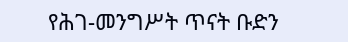የሕገ-መንግሥት ጥናት ቡድን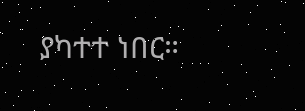ያካተተ ነበር።